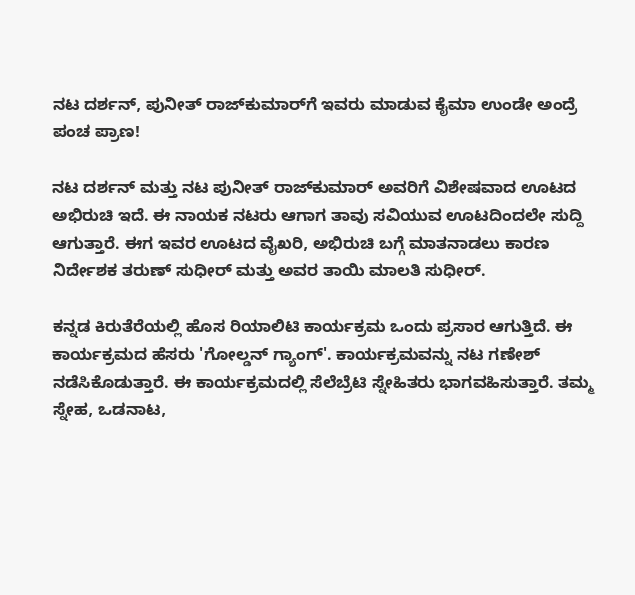ನಟ ದರ್ಶನ್, ಪುನೀತ್ ರಾಜ್‌ಕುಮಾರ್‌ಗೆ ಇವರು ಮಾಡುವ ಕೈಮಾ ಉಂಡೇ ಅಂದ್ರೆ ಪಂಚ ಪ್ರಾಣ!

ನಟ ದರ್ಶನ್ ಮತ್ತು ನಟ ಪುನೀತ್‌ ರಾಜ್‌ಕುಮಾರ್‌ ಅವರಿಗೆ ವಿಶೇಷವಾದ ಊಟದ ಅಭಿರುಚಿ ಇದೆ. ಈ ನಾಯಕ ನಟರು ಆಗಾಗ ತಾವು ಸವಿಯುವ ಊಟದಿಂದಲೇ ಸುದ್ದಿ ಆಗುತ್ತಾರೆ. ಈಗ ಇವರ ಊಟದ ವೈಖರಿ, ಅಭಿರುಚಿ ಬಗ್ಗೆ ಮಾತನಾಡಲು ಕಾರಣ ನಿರ್ದೇಶಕ ತರುಣ್ ಸುಧೀರ್‌ ಮತ್ತು ಅವರ ತಾಯಿ ಮಾಲತಿ ಸುಧೀರ್.

ಕನ್ನಡ ಕಿರುತೆರೆಯಲ್ಲಿ ಹೊಸ ರಿಯಾಲಿಟಿ ಕಾರ್ಯಕ್ರಮ ಒಂದು ಪ್ರಸಾರ ಆಗುತ್ತಿದೆ. ಈ ಕಾರ್ಯಕ್ರಮದ ಹೆಸರು 'ಗೋಲ್ಡನ್ ಗ್ಯಾಂಗ್'. ಕಾರ್ಯಕ್ರಮವನ್ನು ನಟ ಗಣೇಶ್ ನಡೆಸಿಕೊಡುತ್ತಾರೆ. ಈ ಕಾರ್ಯಕ್ರಮದಲ್ಲಿ ಸೆಲೆಬ್ರೆಟಿ ಸ್ನೇಹಿತರು ಭಾಗವಹಿಸುತ್ತಾರೆ. ತಮ್ಮ ಸ್ನೇಹ, ಒಡನಾಟ,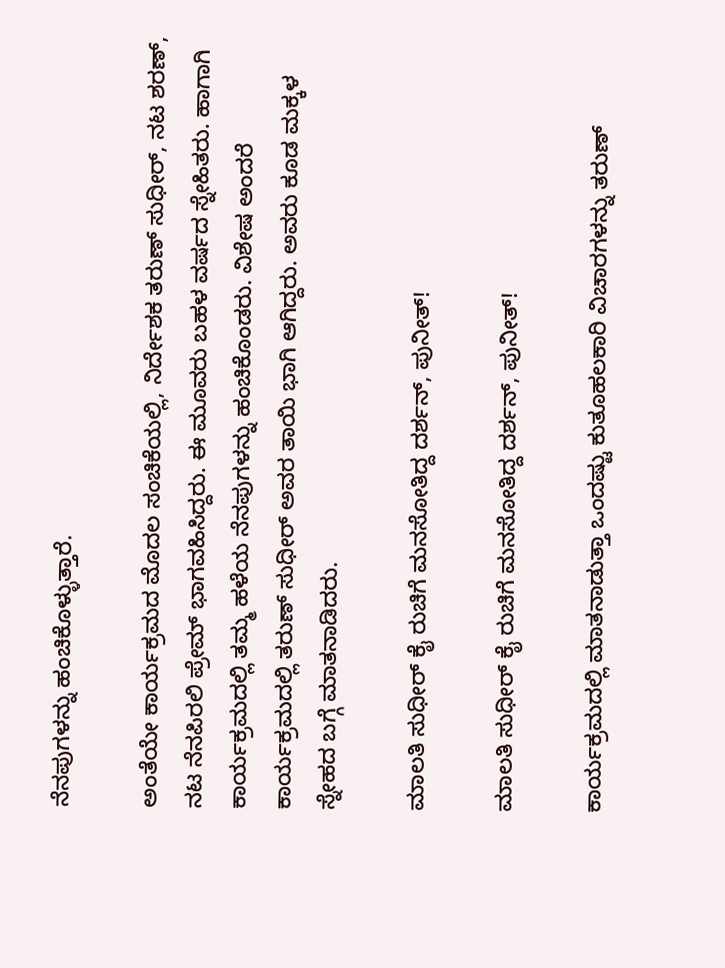ನೆನಪುಗಳನ್ನು ಹಂಚಿಕೊಳ್ಳುತ್ತಾರೆ.

ಅಂತೆಯೇ ಕಾರ್ಯಕ್ರಮದ ಮೊದಲ ಸಂಚಿಕೆಯಲ್ಲಿ, ನಿರ್ದೇಶಕ ತರುಣ್ ಸುಧೀರ್, ನಟ ಶರಣ್, ನಟ ನೆನಪಿರಲಿ ಪ್ರೇಮ್ ಭಾಗವಹಿಸಿದ್ದರು. ಈ ಮೂವರು ಬಹಳ ವರ್ಷದ ಸ್ನೇಹಿತರು. ಹಾಗಾಗಿ ಕಾರ್ಯಕ್ರಮದಲ್ಲಿ ತಮ್ಮ ಹಳೆಯ ನೆನಪುಗಳನ್ನು ಹಂಚಿಕೊಂಡರು. ವಿಶೇಷ ಅಂದರೆ ಕಾರ್ಯಕ್ರಮದಲ್ಲಿ ತರುಣ್ ಸುಧೀರ್ ಅವರ ತಾಯಿ ಭಾಗಿ ಆಗಿದ್ದರು. ಅವರು ಕೂಡ ಮಕ್ಕಳ ಸ್ನೇಹದ ಬಗ್ಗೆ ಮಾತನಾಡಿದರು.

ಮಾಲತಿ ಸುಧೀರ್‌ ಕೈ ರುಚಿಗೆ ಮನಸೋತಿದ್ದ ದರ್ಶನ್, ಪುನೀತ್!

ಮಾಲತಿ ಸುಧೀರ್‌ ಕೈ ರುಚಿಗೆ ಮನಸೋತಿದ್ದ ದರ್ಶನ್, ಪುನೀತ್!

ಕಾರ್ಯಕ್ರಮದಲ್ಲಿ ಮಾತನಾಡುತ್ತಾ ಒಂದಷ್ಟು ಕುತೂಹಲಕಾರಿ ವಿಚಾರಗಳನ್ನು ತರುಣ್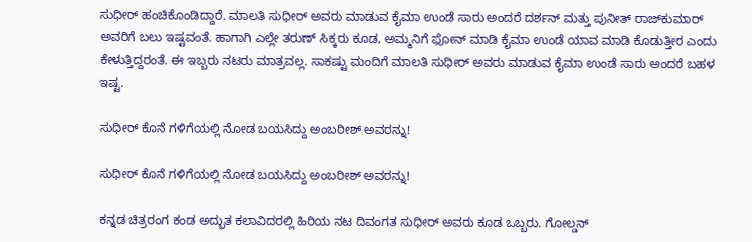ಸುಧೀರ್ ಹಂಚಿಕೊಂಡಿದ್ದಾರೆ. ಮಾಲತಿ ಸುಧೀರ್‌ ಅವರು ಮಾಡುವ ಕೈಮಾ ಉಂಡೆ ಸಾರು ಅಂದರೆ ದರ್ಶನ್ ಮತ್ತು ಪುನೀತ್‌ ರಾಜ್‌ಕುಮಾರ್‌ ಅವರಿಗೆ ಬಲು ಇಷ್ಟವಂತೆ. ಹಾಗಾಗಿ ಎಲ್ಲೇ ತರುಣ್ ಸಿಕ್ಕರು ಕೂಡ, ಅಮ್ಮನಿಗೆ ಫೋನ್ ಮಾಡಿ ಕೈಮಾ ಉಂಡೆ ಯಾವ ಮಾಡಿ ಕೊಡುತ್ತೀರ ಎಂದು ಕೇಳುತ್ತಿದ್ದರಂತೆ. ಈ ಇಬ್ಬರು ನಟರು ಮಾತ್ರವಲ್ಲ. ಸಾಕಷ್ಟು ಮಂದಿಗೆ ಮಾಲತಿ ಸುಧೀರ್ ಅವರು ಮಾಡುವ ಕೈಮಾ ಉಂಡೆ ಸಾರು ಅಂದರೆ ಬಹಳ ಇಷ್ಟ.

ಸುಧೀರ್ ಕೊನೆ ಗಳಿಗೆಯಲ್ಲಿ ನೋಡ ಬಯಸಿದ್ದು ಅಂಬರೀಶ್ ಅವರನ್ನು!

ಸುಧೀರ್ ಕೊನೆ ಗಳಿಗೆಯಲ್ಲಿ ನೋಡ ಬಯಸಿದ್ದು ಅಂಬರೀಶ್ ಅವರನ್ನು!

ಕನ್ನಡ ಚಿತ್ರರಂಗ ಕಂಡ ಅದ್ಭುತ ಕಲಾವಿದರಲ್ಲಿ ಹಿರಿಯ ನಟ ದಿವಂಗತ ಸುಧೀರ್‌ ಅವರು ಕೂಡ ಒಬ್ಬರು. ಗೋಲ್ಡನ್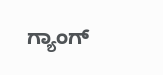ಗ್ಯಾಂಗ್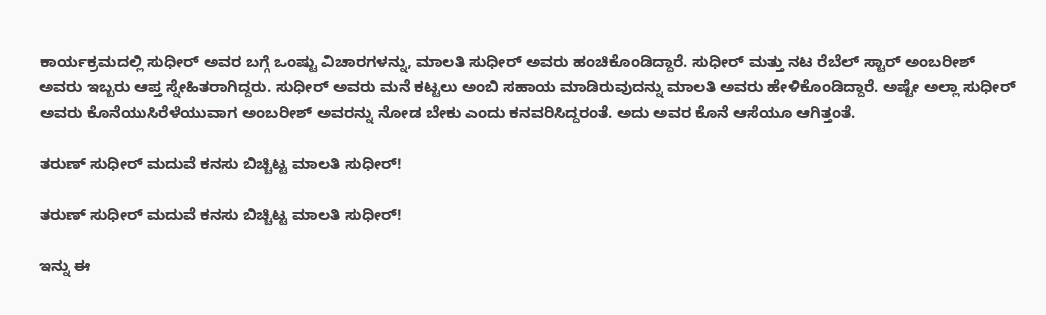ಕಾರ್ಯಕ್ರಮದಲ್ಲಿ ಸುಧೀರ್ ಅವರ ಬಗ್ಗೆ ಒಂಷ್ಟು ವಿಚಾರಗಳನ್ನು, ಮಾಲತಿ ಸುಧೀರ್ ಅವರು ಹಂಚಿಕೊಂಡಿದ್ದಾರೆ. ಸುಧೀರ್ ಮತ್ತು ನಟ ರೆಬೆಲ್‌ ಸ್ಟಾರ್ ಅಂಬರೀಶ್ ಅವರು ಇಬ್ಬರು ಆಪ್ತ ಸ್ನೇಹಿತರಾಗಿದ್ದರು. ಸುಧೀರ್ ಅವರು ಮನೆ ಕಟ್ಟಲು ಅಂಬಿ ಸಹಾಯ ಮಾಡಿರುವುದನ್ನು ಮಾಲತಿ ಅವರು ಹೇಳಿಕೊಂಡಿದ್ದಾರೆ. ಅಷ್ಟೇ ಅಲ್ಲಾ ಸುಧೀರ್ ಅವರು ಕೊನೆಯುಸಿರೆಳೆಯುವಾಗ ಅಂಬರೀಶ್ ಅವರನ್ನು ನೋಡ ಬೇಕು ಎಂದು ಕನವರಿಸಿದ್ದರಂತೆ. ಅದು ಅವರ ಕೊನೆ ಆಸೆಯೂ ಆಗಿತ್ತಂತೆ.

ತರುಣ್ ಸುಧೀರ್ ಮದುವೆ ಕನಸು ಬಿಚ್ಚಿಟ್ಟ ಮಾಲತಿ ಸುಧೀರ್!

ತರುಣ್ ಸುಧೀರ್ ಮದುವೆ ಕನಸು ಬಿಚ್ಚಿಟ್ಟ ಮಾಲತಿ ಸುಧೀರ್!

ಇನ್ನು ಈ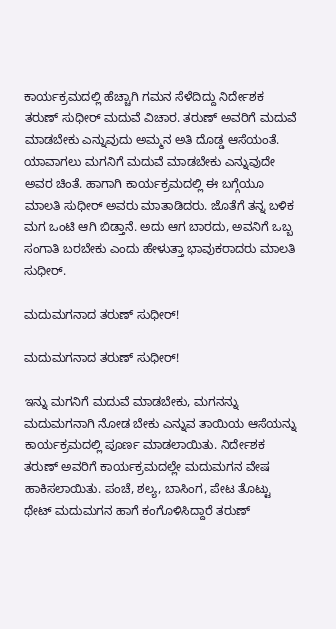ಕಾರ್ಯಕ್ರಮದಲ್ಲಿ ಹೆಚ್ಚಾಗಿ ಗಮನ ಸೆಳೆದಿದ್ದು ನಿರ್ದೇಶಕ ತರುಣ್ ಸುಧೀರ್ ಮದುವೆ ವಿಚಾರ. ತರುಣ್ ಅವರಿಗೆ ಮದುವೆ ಮಾಡಬೇಕು ಎನ್ನುವುದು ಅಮ್ಮನ ಅತಿ ದೊಡ್ಡ ಆಸೆಯಂತೆ. ಯಾವಾಗಲು ಮಗನಿಗೆ ಮದುವೆ ಮಾಡಬೇಕು ಎನ್ನುವುದೇ ಅವರ ಚಿಂತೆ. ಹಾಗಾಗಿ ಕಾರ್ಯಕ್ರಮದಲ್ಲಿ ಈ ಬಗ್ಗೆಯೂ ಮಾಲತಿ ಸುಧೀರ್‌ ಅವರು ಮಾತಾಡಿದರು. ಜೊತೆಗೆ ತನ್ನ ಬಳಿಕ ಮಗ ಒಂಟಿ ಆಗಿ ಬಿಡ್ತಾನೆ. ಅದು ಆಗ ಬಾರದು, ಅವನಿಗೆ ಒಬ್ಬ ಸಂಗಾತಿ ಬರಬೇಕು ಎಂದು ಹೇಳುತ್ತಾ ಭಾವುಕರಾದರು ಮಾಲತಿ ಸುಧೀರ್.

ಮದುಮಗನಾದ ತರುಣ್ ಸುಧೀರ್!

ಮದುಮಗನಾದ ತರುಣ್ ಸುಧೀರ್!

ಇನ್ನು ಮಗನಿಗೆ ಮದುವೆ ಮಾಡಬೇಕು, ಮಗನನ್ನು ಮದುಮಗನಾಗಿ ನೋಡ ಬೇಕು ಎನ್ನುವ ತಾಯಿಯ ಆಸೆಯನ್ನು ಕಾರ್ಯಕ್ರಮದಲ್ಲಿ ಪೂರ್ಣ ಮಾಡಲಾಯಿತು. ನಿರ್ದೇಶಕ ತರುಣ್ ಅವರಿಗೆ ಕಾರ್ಯಕ್ರಮದಲ್ಲೇ ಮದುಮಗನ ವೇಷ ಹಾಕಿಸಲಾಯಿತು. ಪಂಚೆ, ಶಲ್ಯ, ಬಾಸಿಂಗ, ಪೇಟ ತೊಟ್ಟು ಥೇಟ್ ಮದುಮಗನ ಹಾಗೆ ಕಂಗೊಳಿಸಿದ್ದಾರೆ ತರುಣ್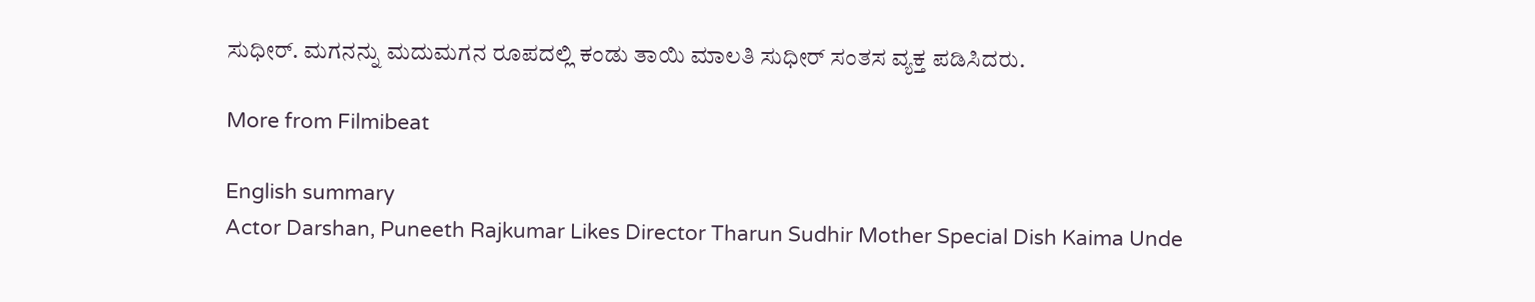ಸುಧೀರ್. ಮಗನನ್ನು ಮದುಮಗನ ರೂಪದಲ್ಲಿ ಕಂಡು ತಾಯಿ ಮಾಲತಿ ಸುಧೀರ್ ಸಂತಸ ವ್ಯಕ್ತ ಪಡಿಸಿದರು.

More from Filmibeat

English summary
Actor Darshan, Puneeth Rajkumar Likes Director Tharun Sudhir Mother Special Dish Kaima Unde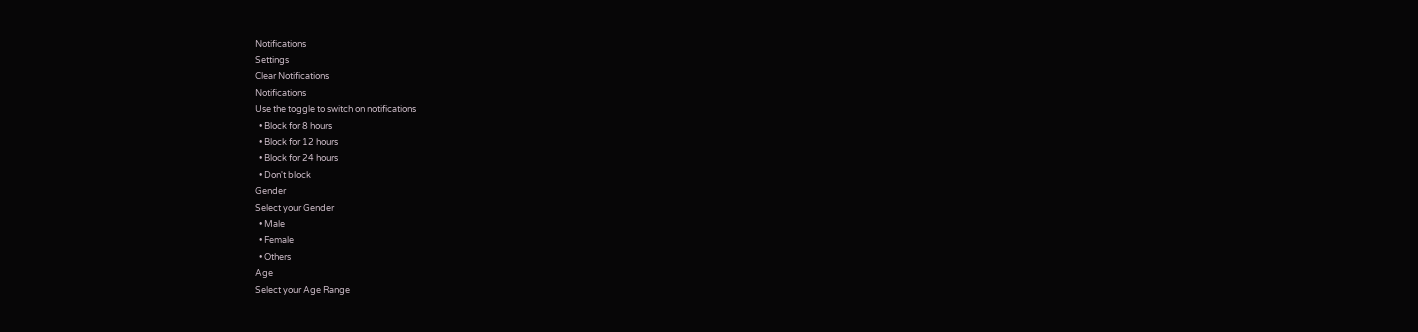Notifications
Settings
Clear Notifications
Notifications
Use the toggle to switch on notifications
  • Block for 8 hours
  • Block for 12 hours
  • Block for 24 hours
  • Don't block
Gender
Select your Gender
  • Male
  • Female
  • Others
Age
Select your Age Range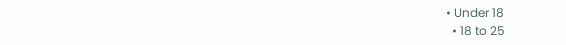• Under 18
  • 18 to 25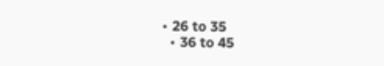• 26 to 35
  • 36 to 45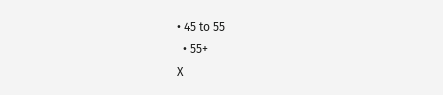• 45 to 55
  • 55+
X